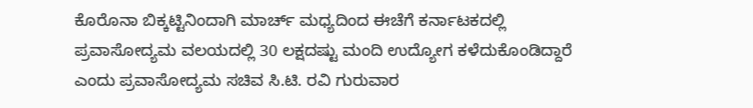ಕೊರೊನಾ ಬಿಕ್ಕಟ್ಟಿನಿಂದಾಗಿ ಮಾರ್ಚ್ ಮಧ್ಯದಿಂದ ಈಚೆಗೆ ಕರ್ನಾಟಕದಲ್ಲಿ ಪ್ರವಾಸೋದ್ಯಮ ವಲಯದಲ್ಲಿ 30 ಲಕ್ಷದಷ್ಟು ಮಂದಿ ಉದ್ಯೋಗ ಕಳೆದುಕೊಂಡಿದ್ದಾರೆ ಎಂದು ಪ್ರವಾಸೋದ್ಯಮ ಸಚಿವ ಸಿ.ಟಿ. ರವಿ ಗುರುವಾರ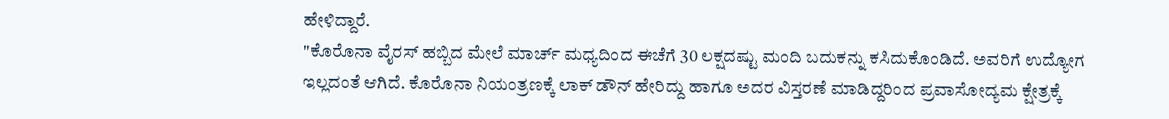ಹೇಳಿದ್ದಾರೆ.
"ಕೊರೊನಾ ವೈರಸ್ ಹಬ್ಬಿದ ಮೇಲೆ ಮಾರ್ಚ್ ಮಧ್ಯದಿಂದ ಈಚೆಗೆ 30 ಲಕ್ಷದಷ್ಟು ಮಂದಿ ಬದುಕನ್ನು ಕಸಿದುಕೊಂಡಿದೆ. ಅವರಿಗೆ ಉದ್ಯೋಗ ಇಲ್ಲದಂತೆ ಆಗಿದೆ. ಕೊರೊನಾ ನಿಯಂತ್ರಣಕ್ಕೆ ಲಾಕ್ ಡೌನ್ ಹೇರಿದ್ದು ಹಾಗೂ ಅದರ ವಿಸ್ತರಣೆ ಮಾಡಿದ್ದರಿಂದ ಪ್ರವಾಸೋದ್ಯಮ ಕ್ಷೇತ್ರಕ್ಕೆ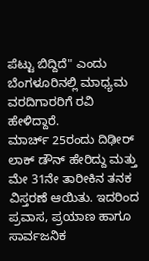ಪೆಟ್ಟು ಬಿದ್ದಿದೆ" ಎಂದು ಬೆಂಗಳೂರಿನಲ್ಲಿ ಮಾಧ್ಯಮ ವರದಿಗಾರರಿಗೆ ರವಿ ಹೇಳಿದ್ದಾರೆ.
ಮಾರ್ಚ್ 25ರಂದು ದಿಢೀರ್ ಲಾಕ್ ಡೌನ್ ಹೇರಿದ್ದು ಮತ್ತು ಮೇ 31ನೇ ತಾರೀಕಿನ ತನಕ ವಿಸ್ತರಣೆ ಆಯಿತು. ಇದರಿಂದ ಪ್ರವಾಸ, ಪ್ರಯಾಣ ಹಾಗೂ ಸಾರ್ವಜನಿಕ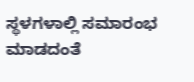ಸ್ಥಳಗಳಾಲ್ಲಿ ಸಮಾರಂಭ ಮಾಡದಂತೆ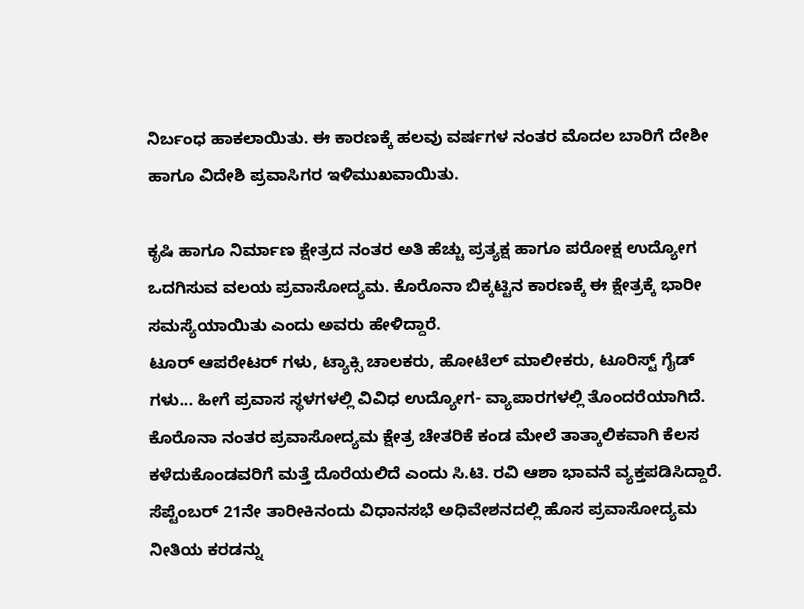ನಿರ್ಬಂಧ ಹಾಕಲಾಯಿತು. ಈ ಕಾರಣಕ್ಕೆ ಹಲವು ವರ್ಷಗಳ ನಂತರ ಮೊದಲ ಬಾರಿಗೆ ದೇಶೀ ಹಾಗೂ ವಿದೇಶಿ ಪ್ರವಾಸಿಗರ ಇಳಿಮುಖವಾಯಿತು.

ಕೃಷಿ ಹಾಗೂ ನಿರ್ಮಾಣ ಕ್ಷೇತ್ರದ ನಂತರ ಅತಿ ಹೆಚ್ಚು ಪ್ರತ್ಯಕ್ಷ ಹಾಗೂ ಪರೋಕ್ಷ ಉದ್ಯೋಗ ಒದಗಿಸುವ ವಲಯ ಪ್ರವಾಸೋದ್ಯಮ. ಕೊರೊನಾ ಬಿಕ್ಕಟ್ಟಿನ ಕಾರಣಕ್ಕೆ ಈ ಕ್ಷೇತ್ರಕ್ಕೆ ಭಾರೀ ಸಮಸ್ಯೆಯಾಯಿತು ಎಂದು ಅವರು ಹೇಳಿದ್ದಾರೆ.
ಟೂರ್ ಆಪರೇಟರ್ ಗಳು, ಟ್ಯಾಕ್ಸಿ ಚಾಲಕರು, ಹೋಟೆಲ್ ಮಾಲೀಕರು, ಟೂರಿಸ್ಟ್ ಗೈಡ್ ಗಳು... ಹೀಗೆ ಪ್ರವಾಸ ಸ್ಥಳಗಳಲ್ಲಿ ವಿವಿಧ ಉದ್ಯೋಗ- ವ್ಯಾಪಾರಗಳಲ್ಲಿ ತೊಂದರೆಯಾಗಿದೆ.
ಕೊರೊನಾ ನಂತರ ಪ್ರವಾಸೋದ್ಯಮ ಕ್ಷೇತ್ರ ಚೇತರಿಕೆ ಕಂಡ ಮೇಲೆ ತಾತ್ಕಾಲಿಕವಾಗಿ ಕೆಲಸ ಕಳೆದುಕೊಂಡವರಿಗೆ ಮತ್ತೆ ದೊರೆಯಲಿದೆ ಎಂದು ಸಿ.ಟಿ. ರವಿ ಆಶಾ ಭಾವನೆ ವ್ಯಕ್ತಪಡಿಸಿದ್ದಾರೆ. ಸೆಪ್ಟೆಂಬರ್ 21ನೇ ತಾರೀಕಿನಂದು ವಿಧಾನಸಭೆ ಅಧಿವೇಶನದಲ್ಲಿ ಹೊಸ ಪ್ರವಾಸೋದ್ಯಮ ನೀತಿಯ ಕರಡನ್ನು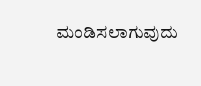ಮಂಡಿಸಲಾಗುವುದು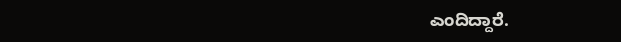ಎಂದಿದ್ದಾರೆ.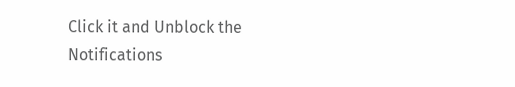Click it and Unblock the Notifications